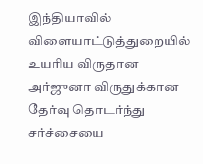இந்தியாவில் விளையாட்டுத்துறையில் உயரிய விருதான அர்ஜுனா விருதுக்கான தேர்வு தொடர்ந்து சர்ச்சையை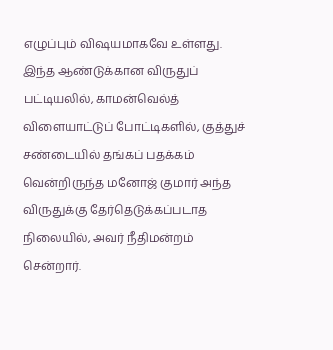எழுப்பும் விஷயமாகவே உள்ளது.
இந்த ஆண்டுக்கான விருதுப் பட்டியலில், காமன்வெல்த் விளையாட்டுப் போட்டிகளில், குத்துச் சண்டையில் தங்கப் பதக்கம் வென்றிருந்த மனோஜ் குமார் அந்த விருதுக்கு தேர்தெடுக்கப்படாத நிலையில், அவர் நீதிமன்றம் சென்றார்.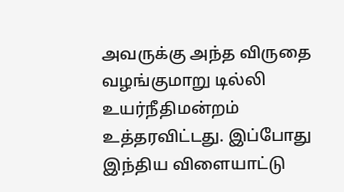அவருக்கு அந்த விருதை வழங்குமாறு டில்லி உயர்நீதிமன்றம் உத்தரவிட்டது. இப்போது இந்திய விளையாட்டு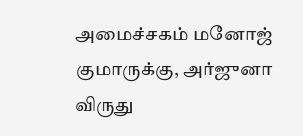அமைச்சகம் மனோஜ் குமாருக்கு, அர்ஜுனா விருது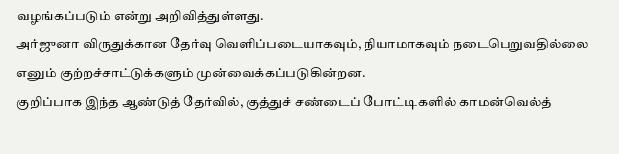வழங்கப்படும் என்று அறிவித்துள்ளது.
அர்ஜுனா விருதுக்கான தேர்வு வெளிப்படையாகவும், நியாமாகவும் நடைபெறுவதில்லை எனும் குற்றச்சாட்டுக்களும் முன்வைக்கப்படுகின்றன.
குறிப்பாக இந்த ஆண்டுத் தேர்வில், குத்துச் சண்டைப் போட்டிகளில் காமன்வெல்த்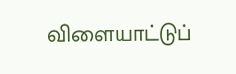விளையாட்டுப்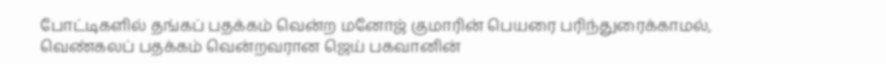போட்டிகளில் தங்கப் பதக்கம் வென்ற மனோஜ் குமாரின் பெயரை பரிந்துரைக்காமல், வெண்கலப் பதக்கம் வென்றவரான ஜெய் பகவானின்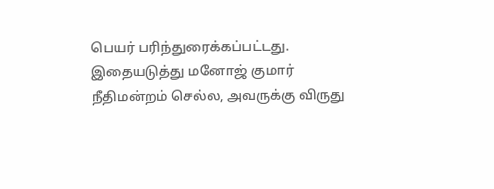பெயர் பரிந்துரைக்கப்பட்டது. இதையடுத்து மனோஜ் குமார் நீதிமன்றம் செல்ல, அவருக்கு விருது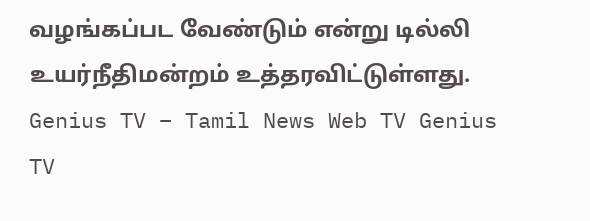வழங்கப்பட வேண்டும் என்று டில்லி உயர்நீதிமன்றம் உத்தரவிட்டுள்ளது.
Genius TV – Tamil News Web TV Genius TV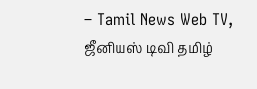– Tamil News Web TV, ஜீனியஸ் டிவி தமிழ்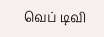வெப் டிவி